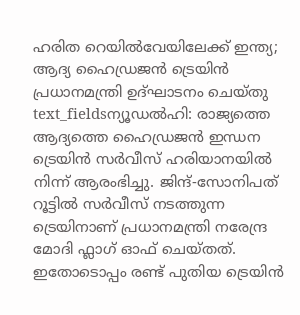ഹരിത റെയിൽവേയിലേക്ക് ഇന്ത്യ; ആദ്യ ഹൈഡ്രജൻ ട്രെയിൻ പ്രധാനമന്ത്രി ഉദ്ഘാടനം ചെയ്തു
text_fieldsന്യൂഡൽഹി: രാജ്യത്തെ ആദ്യത്തെ ഹൈഡ്രജൻ ഇന്ധന ട്രെയിൻ സർവീസ് ഹരിയാനയിൽ നിന്ന് ആരംഭിച്ചു. ജിന്ദ്-സോനിപത് റൂട്ടിൽ സർവീസ് നടത്തുന്ന ട്രെയിനാണ് പ്രധാനമന്ത്രി നരേന്ദ്ര മോദി ഫ്ലാഗ് ഓഫ് ചെയ്തത്. ഇതോടൊപ്പം രണ്ട് പുതിയ ട്രെയിൻ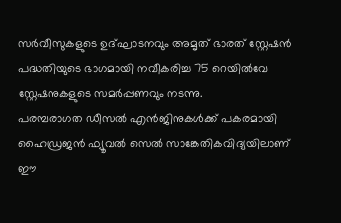സർവീസുകളുടെ ഉദ്ഘാടനവും അമൃത് ഭാരത് സ്റ്റേഷൻ പദ്ധതിയുടെ ഭാഗമായി നവീകരിച്ച 75 റെയിൽവേ സ്റ്റേഷനുകളുടെ സമർപ്പണവും നടന്നു.
പരമ്പരാഗത ഡീസൽ എൻജിനുകൾക്ക് പകരമായി ഹൈഡ്രജൻ ഫ്യൂവൽ സെൽ സാങ്കേതികവിദ്യയിലാണ് ഈ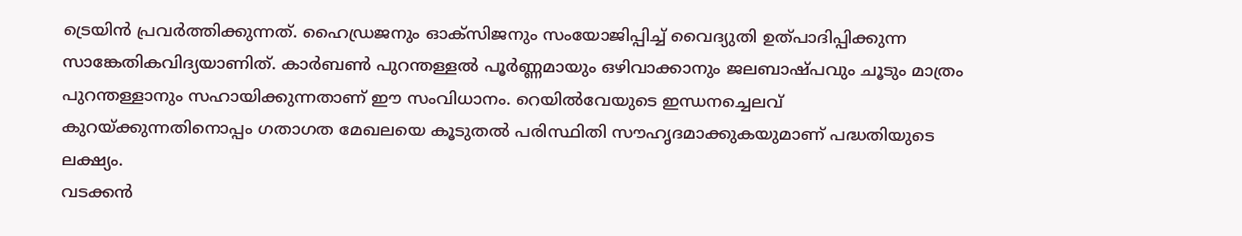ട്രെയിൻ പ്രവർത്തിക്കുന്നത്. ഹൈഡ്രജനും ഓക്സിജനും സംയോജിപ്പിച്ച് വൈദ്യുതി ഉത്പാദിപ്പിക്കുന്ന സാങ്കേതികവിദ്യയാണിത്. കാർബൺ പുറന്തള്ളൽ പൂർണ്ണമായും ഒഴിവാക്കാനും ജലബാഷ്പവും ചൂടും മാത്രം പുറന്തള്ളാനും സഹായിക്കുന്നതാണ് ഈ സംവിധാനം. റെയിൽവേയുടെ ഇന്ധനച്ചെലവ് കുറയ്ക്കുന്നതിനൊപ്പം ഗതാഗത മേഖലയെ കൂടുതൽ പരിസ്ഥിതി സൗഹൃദമാക്കുകയുമാണ് പദ്ധതിയുടെ ലക്ഷ്യം.
വടക്കൻ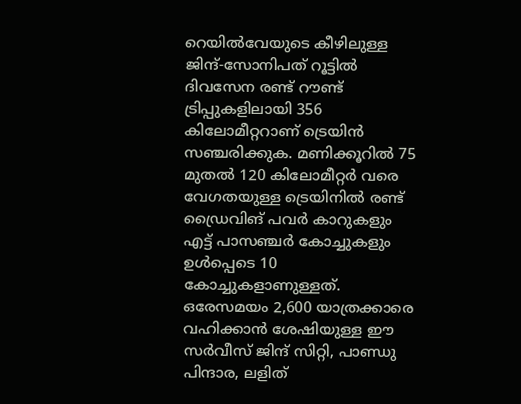റെയിൽവേയുടെ കീഴിലുള്ള ജിന്ദ്-സോനിപത് റൂട്ടിൽ ദിവസേന രണ്ട് റൗണ്ട് ട്രിപ്പുകളിലായി 356 കിലോമീറ്ററാണ് ട്രെയിൻ സഞ്ചരിക്കുക. മണിക്കൂറിൽ 75 മുതൽ 120 കിലോമീറ്റർ വരെ വേഗതയുള്ള ട്രെയിനിൽ രണ്ട് ഡ്രൈവിങ് പവർ കാറുകളും എട്ട് പാസഞ്ചർ കോച്ചുകളും ഉൾപ്പെടെ 10 കോച്ചുകളാണുള്ളത്. ഒരേസമയം 2,600 യാത്രക്കാരെ വഹിക്കാൻ ശേഷിയുള്ള ഈ സർവീസ് ജിന്ദ് സിറ്റി, പാണ്ഡു പിന്ദാര, ലളിത്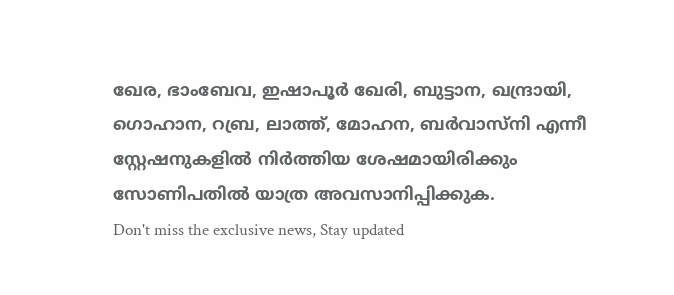ഖേര, ഭാംബേവ, ഇഷാപൂർ ഖേരി, ബുട്ടാന, ഖന്ദ്രായി, ഗൊഹാന, റബ്ര, ലാത്ത്, മോഹന, ബർവാസ്നി എന്നീ സ്റ്റേഷനുകളിൽ നിർത്തിയ ശേഷമായിരിക്കും സോണിപതിൽ യാത്ര അവസാനിപ്പിക്കുക.
Don't miss the exclusive news, Stay updated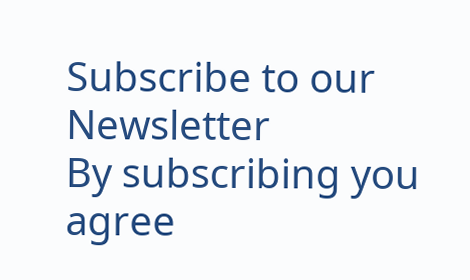Subscribe to our Newsletter
By subscribing you agree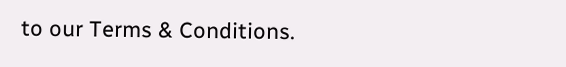to our Terms & Conditions.